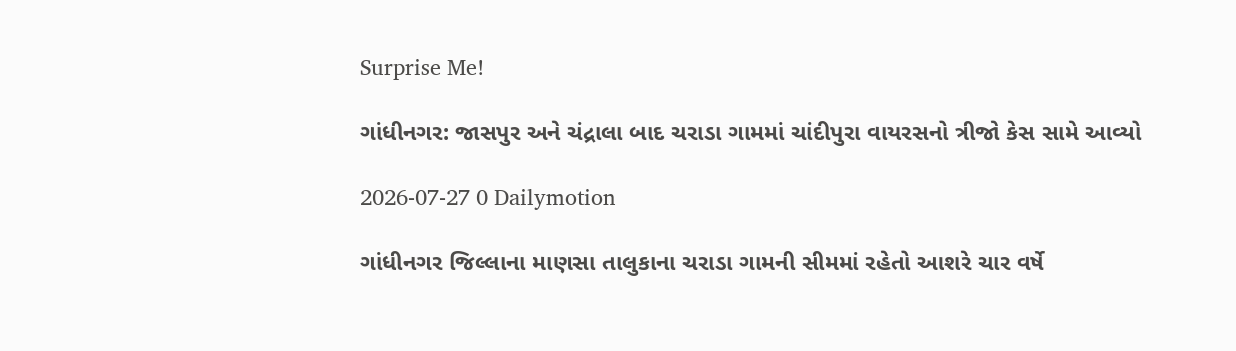Surprise Me!

ગાંધીનગર: જાસપુર અને ચંદ્રાલા બાદ ચરાડા ગામમાં ચાંદીપુરા વાયરસનો ત્રીજો કેસ સામે આવ્યો

2026-07-27 0 Dailymotion

ગાંધીનગર જિલ્લાના માણસા તાલુકાના ચરાડા ગામની સીમમાં રહેતો આશરે ચાર વર્ષે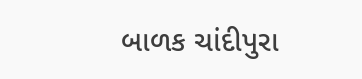બાળક ચાંદીપુરા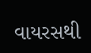વાયરસથી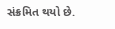સંક્રમિત થયો છે.